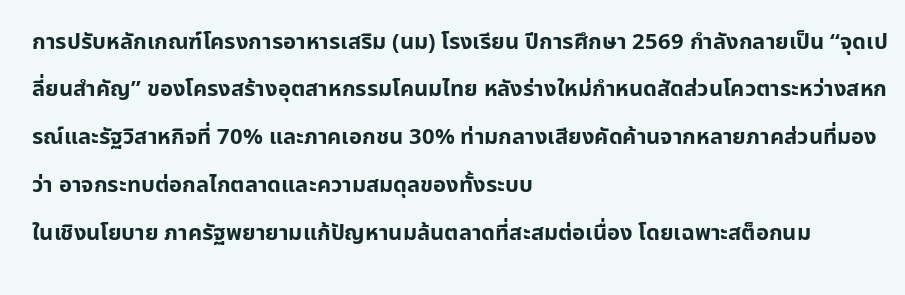การปรับหลักเกณฑ์โครงการอาหารเสริม (นม) โรงเรียน ปีการศึกษา 2569 กำลังกลายเป็น “จุดเปลี่ยนสำคัญ” ของโครงสร้างอุตสาหกรรมโคนมไทย หลังร่างใหม่กำหนดสัดส่วนโควตาระหว่างสหกรณ์และรัฐวิสาหกิจที่ 70% และภาคเอกชน 30% ท่ามกลางเสียงคัดค้านจากหลายภาคส่วนที่มองว่า อาจกระทบต่อกลไกตลาดและความสมดุลของทั้งระบบ
ในเชิงนโยบาย ภาครัฐพยายามแก้ปัญหานมล้นตลาดที่สะสมต่อเนื่อง โดยเฉพาะสต็อกนม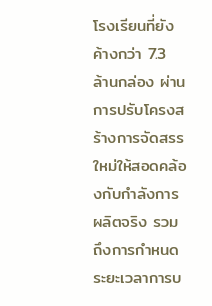โรงเรียนที่ยังค้างกว่า 7.3 ล้านกล่อง ผ่านการปรับโครงสร้างการจัดสรรใหม่ให้สอดคล้องกับกำลังการผลิตจริง รวมถึงการกำหนดระยะเวลาการบ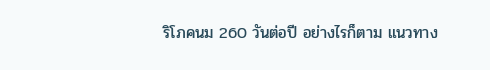ริโภคนม 260 วันต่อปี อย่างไรก็ตาม แนวทาง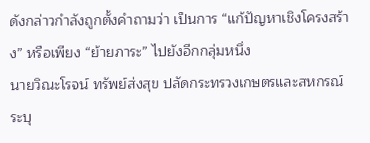ดังกล่าวกำลังถูกตั้งคำถามว่า เป็นการ “แก้ปัญหาเชิงโครงสร้าง” หรือเพียง “ย้ายภาระ” ไปยังอีกกลุ่มหนึ่ง
นายวิณะโรจน์ ทรัพย์ส่งสุข ปลัดกระทรวงเกษตรและสหกรณ์ ระบุ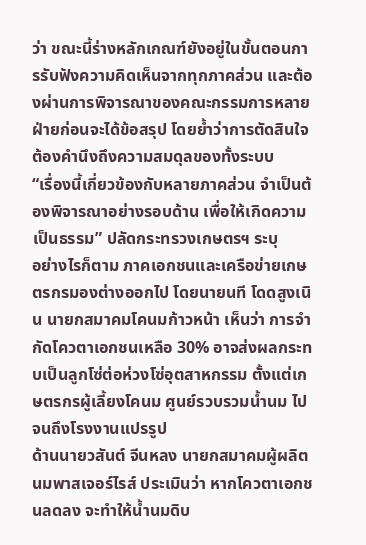ว่า ขณะนี้ร่างหลักเกณฑ์ยังอยู่ในขั้นตอนการรับฟังความคิดเห็นจากทุกภาคส่วน และต้องผ่านการพิจารณาของคณะกรรมการหลายฝ่ายก่อนจะได้ข้อสรุป โดยย้ำว่าการตัดสินใจต้องคำนึงถึงความสมดุลของทั้งระบบ
“เรื่องนี้เกี่ยวข้องกับหลายภาคส่วน จำเป็นต้องพิจารณาอย่างรอบด้าน เพื่อให้เกิดความเป็นธรรม” ปลัดกระทรวงเกษตรฯ ระบุ
อย่างไรก็ตาม ภาคเอกชนและเครือข่ายเกษตรกรมองต่างออกไป โดยนายนที โดดสูงเนิน นายกสมาคมโคนมก้าวหน้า เห็นว่า การจำกัดโควตาเอกชนเหลือ 30% อาจส่งผลกระทบเป็นลูกโซ่ต่อห่วงโซ่อุตสาหกรรม ตั้งแต่เกษตรกรผู้เลี้ยงโคนม ศูนย์รวบรวมน้ำนม ไปจนถึงโรงงานแปรรูป
ด้านนายวสันต์ จีนหลง นายกสมาคมผู้ผลิตนมพาสเจอร์ไรส์ ประเมินว่า หากโควตาเอกชนลดลง จะทำให้น้ำนมดิบ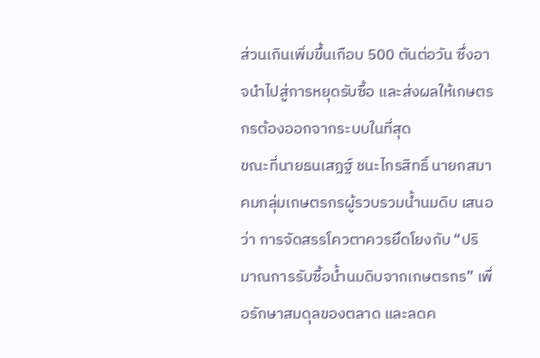ส่วนเกินเพิ่มขึ้นเกือบ 500 ตันต่อวัน ซึ่งอาจนำไปสู่การหยุดรับซื้อ และส่งผลให้เกษตรกรต้องออกจากระบบในที่สุด
ขณะที่นายธนเสฏฐ์ ชนะไกรสิทธิ์ นายกสมาคมกลุ่มเกษตรกรผู้รวบรวมน้ำนมดิบ เสนอว่า การจัดสรรโควตาควรยึดโยงกับ “ปริมาณการรับซื้อน้ำนมดิบจากเกษตรกร” เพื่อรักษาสมดุลของตลาด และลดค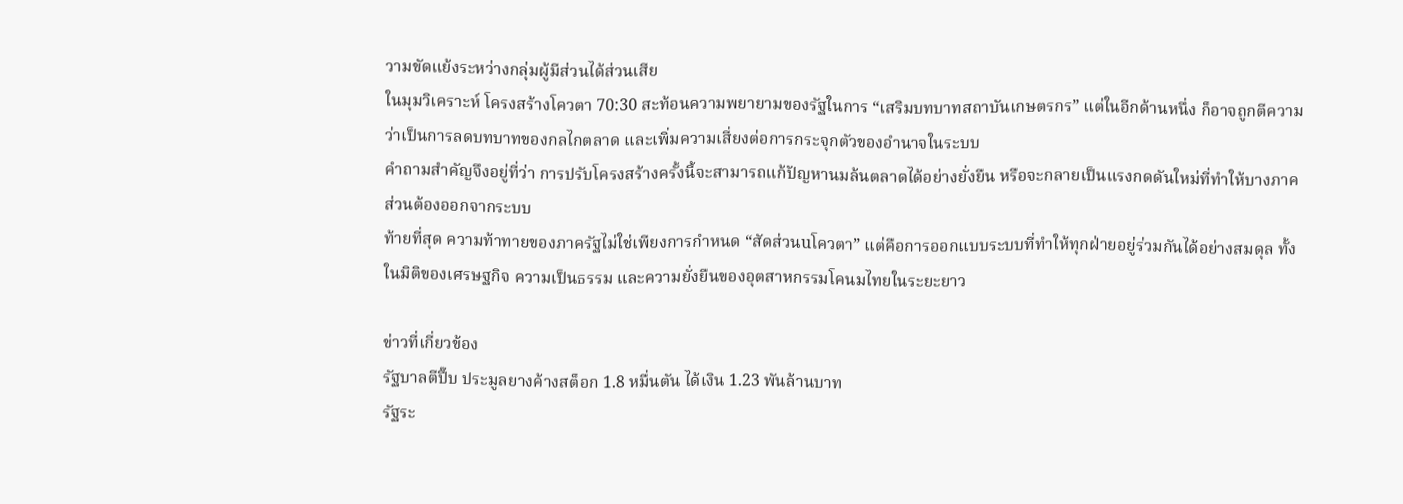วามขัดแย้งระหว่างกลุ่มผู้มีส่วนได้ส่วนเสีย
ในมุมวิเคราะห์ โครงสร้างโควตา 70:30 สะท้อนความพยายามของรัฐในการ “เสริมบทบาทสถาบันเกษตรกร” แต่ในอีกด้านหนึ่ง ก็อาจถูกตีความว่าเป็นการลดบทบาทของกลไกตลาด และเพิ่มความเสี่ยงต่อการกระจุกตัวของอำนาจในระบบ
คำถามสำคัญจึงอยู่ที่ว่า การปรับโครงสร้างครั้งนี้จะสามารถแก้ปัญหานมล้นตลาดได้อย่างยั่งยืน หรือจะกลายเป็นแรงกดดันใหม่ที่ทำให้บางภาคส่วนต้องออกจากระบบ
ท้ายที่สุด ความท้าทายของภาครัฐไม่ใช่เพียงการกำหนด “สัดส่วนuโควตา” แต่คือการออกแบบระบบที่ทำให้ทุกฝ่ายอยู่ร่วมกันได้อย่างสมดุล ทั้งในมิติของเศรษฐกิจ ความเป็นธรรม และความยั่งยืนของอุตสาหกรรมโคนมไทยในระยะยาว

ข่าวที่เกี่ยวข้อง
รัฐบาลตีปี๊บ ประมูลยางค้างสต็อก 1.8 หมื่นตัน ได้เงิน 1.23 พันล้านบาท
รัฐระ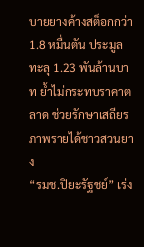บายยางค้างสต็อกกว่า 1.8 หมื่นตัน ประมูลทะลุ 1.23 พันล้านบาท ย้ำไม่กระทบราคาตลาด ช่วยรักษาเสถียรภาพรายได้ชาวสวนยาง
“รมช.ปิยะรัฐชย์” เร่ง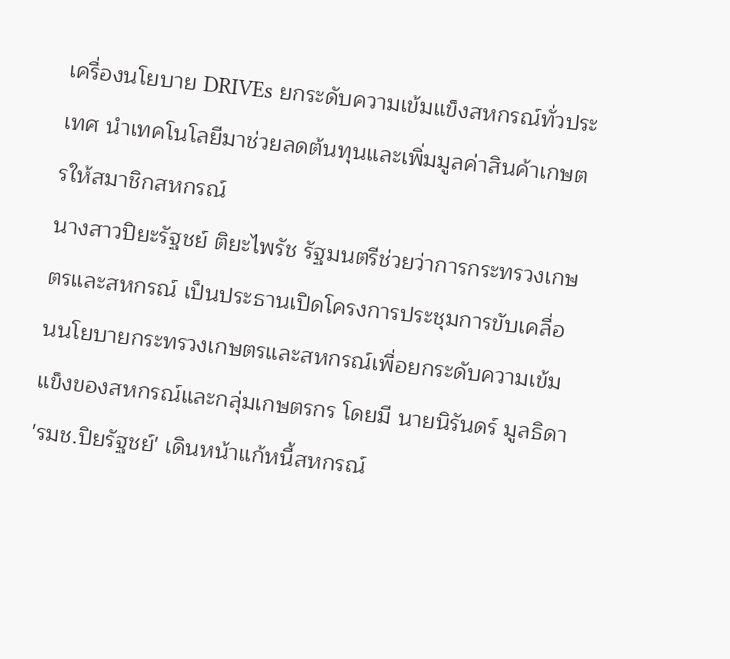เครื่องนโยบาย DRIVEs ยกระดับความเข้มแข็งสหกรณ์ทั่วประเทศ นำเทคโนโลยีมาช่วยลดต้นทุนและเพิ่มมูลค่าสินค้าเกษตรให้สมาชิกสหกรณ์
นางสาวปิยะรัฐชย์ ติยะไพรัช รัฐมนตรีช่วยว่าการกระทรวงเกษตรและสหกรณ์ เป็นประธานเปิดโครงการประชุมการขับเคลื่อนนโยบายกระทรวงเกษตรและสหกรณ์เพื่อยกระดับความเข้มแข็งของสหกรณ์และกลุ่มเกษตรกร โดยมี นายนิรันดร์ มูลธิดา
'รมช.ปิยรัฐชย์' เดินหน้าแก้หนี้สหกรณ์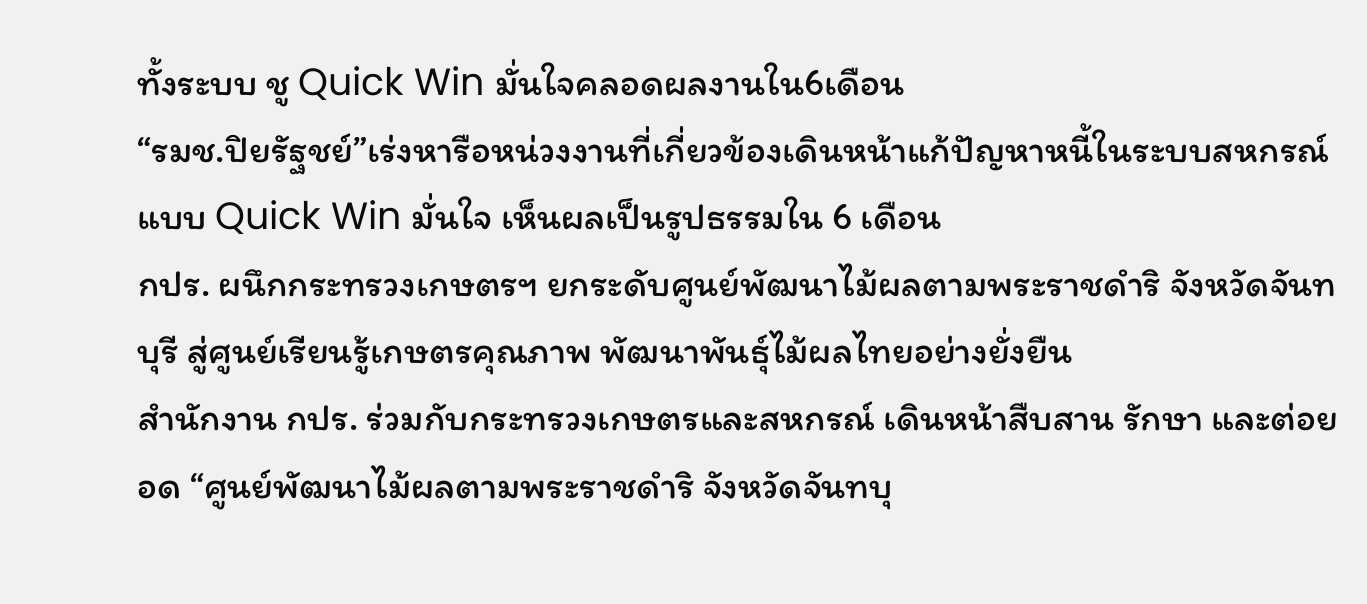ทั้งระบบ ชู Quick Win มั่นใจคลอดผลงานใน6เดือน
“รมช.ปิยรัฐชย์”เร่งหารือหน่วงงานที่เกี่ยวข้องเดินหน้าแก้ปัญหาหนี้ในระบบสหกรณ์แบบ Quick Win มั่นใจ เห็นผลเป็นรูปธรรมใน 6 เดือน
กปร. ผนึกกระทรวงเกษตรฯ ยกระดับศูนย์พัฒนาไม้ผลตามพระราชดำริ จังหวัดจันทบุรี สู่ศูนย์เรียนรู้เกษตรคุณภาพ พัฒนาพันธุ์ไม้ผลไทยอย่างยั่งยืน
สำนักงาน กปร. ร่วมกับกระทรวงเกษตรและสหกรณ์ เดินหน้าสืบสาน รักษา และต่อยอด “ศูนย์พัฒนาไม้ผลตามพระราชดำริ จังหวัดจันทบุ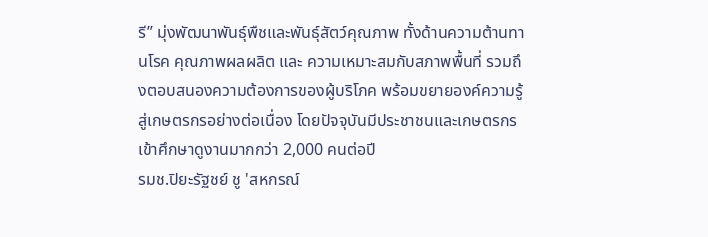รี” มุ่งพัฒนาพันธุ์พืชและพันธุ์สัตว์คุณภาพ ทั้งด้านความต้านทานโรค คุณภาพผลผลิต และ ความเหมาะสมกับสภาพพื้นที่ รวมถึงตอบสนองความต้องการของผู้บริโภค พร้อมขยายองค์ความรู้สู่เกษตรกรอย่างต่อเนื่อง โดยปัจจุบันมีประชาชนและเกษตรกรเข้าศึกษาดูงานมากกว่า 2,000 คนต่อปี
รมช.ปิยะรัฐชย์ ชู 'สหกรณ์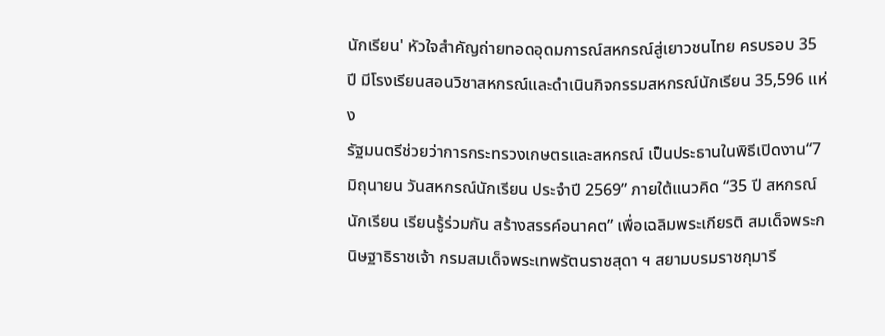นักเรียน' หัวใจสำคัญถ่ายทอดอุดมการณ์สหกรณ์สู่เยาวชนไทย ครบรอบ 35 ปี มีโรงเรียนสอนวิชาสหกรณ์และดำเนินกิจกรรมสหกรณ์นักเรียน 35,596 แห่ง
รัฐมนตรีช่วยว่าการกระทรวงเกษตรและสหกรณ์ เป็นประธานในพิธีเปิดงาน“7 มิถุนายน วันสหกรณ์นักเรียน ประจำปี 2569” ภายใต้แนวคิด “35 ปี สหกรณ์นักเรียน เรียนรู้ร่วมกัน สร้างสรรค์อนาคต” เพื่อเฉลิมพระเกียรติ สมเด็จพระกนิษฐาธิราชเจ้า กรมสมเด็จพระเทพรัตนราชสุดา ฯ สยามบรมราชกุมารี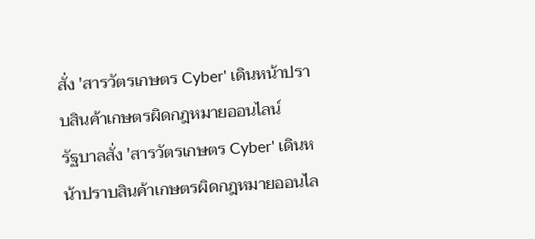สั่ง 'สารวัตรเกษตร Cyber' เดินหน้าปราบสินค้าเกษตรผิดกฎหมายออนไลน์
รัฐบาลสั่ง 'สารวัตรเกษตร Cyber' เดินหน้าปราบสินค้าเกษตรผิดกฎหมายออนไล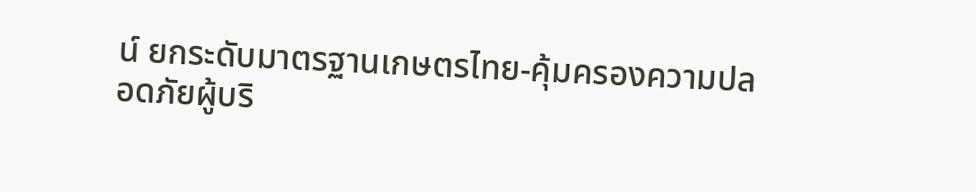น์ ยกระดับมาตรฐานเกษตรไทย-คุ้มครองความปลอดภัยผู้บริ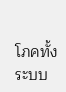โภคทั้งระบบ